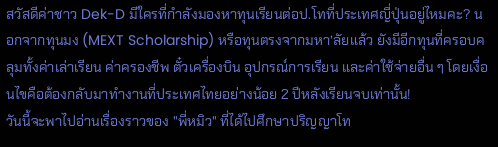สวัสดีค่าชาว Dek-D มีใครที่กำลังมองหาทุนเรียนต่อป.โทที่ประเทศญี่ปุ่นอยู่ไหมคะ? นอกจากทุนมง (MEXT Scholarship) หรือทุนตรงจากมหา’ลัยแล้ว ยังมีอีกทุนที่ครอบคลุมทั้งค่าเล่าเรียน ค่าครองชีพ ตั๋วเครื่องบิน อุปกรณ์การเรียน และค่าใช้จ่ายอื่น ๆ โดยเงื่อนไขคือต้องกลับมาทำงานที่ประเทศไทยอย่างน้อย 2 ปีหลังเรียนจบเท่านั้น!
วันนี้จะพาไปอ่านเรื่องราวของ "พี่หมิว" ที่ได้ไปศึกษาปริญญาโท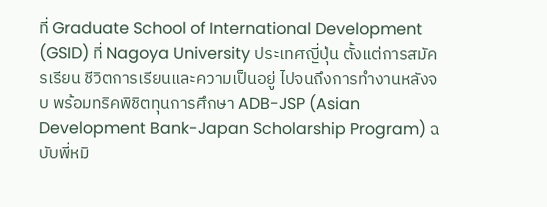ที่ Graduate School of International Development (GSID) ที่ Nagoya University ประเทศญี่ปุ่น ตั้งแต่การสมัครเรียน ชีวิตการเรียนและความเป็นอยู่ ไปจนถึงการทำงานหลังจบ พร้อมทริคพิชิตทุนการศึกษา ADB-JSP (Asian Development Bank-Japan Scholarship Program) ฉบับพี่หมิ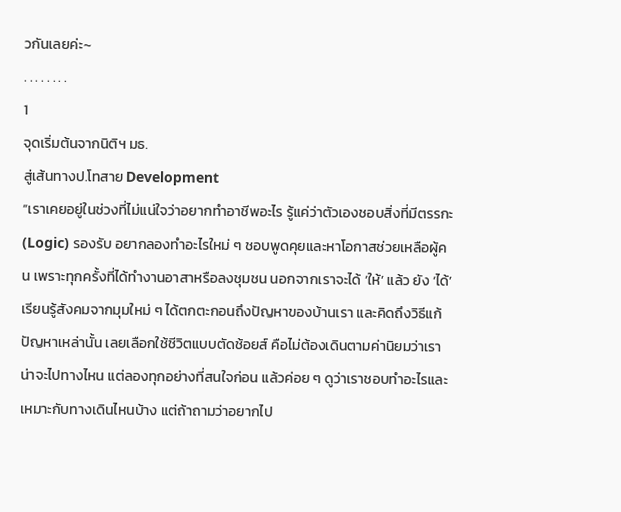วกันเลยค่ะ~
. . . . . . . .
1
จุดเริ่มต้นจากนิติฯ มธ.
สู่เส้นทางป.โทสาย Development
“เราเคยอยู่ในช่วงที่ไม่แน่ใจว่าอยากทำอาชีพอะไร รู้แค่ว่าตัวเองชอบสิ่งที่มีตรรกะ (Logic) รองรับ อยากลองทำอะไรใหม่ ๆ ชอบพูดคุยและหาโอกาสช่วยเหลือผู้คน เพราะทุกครั้งที่ได้ทำงานอาสาหรือลงชุมชน นอกจากเราจะได้ ‘ให้’ แล้ว ยัง ‘ได้’ เรียนรู้สังคมจากมุมใหม่ ๆ ได้ตกตะกอนถึงปัญหาของบ้านเรา และคิดถึงวิธีแก้ปัญหาเหล่านั้น เลยเลือกใช้ชีวิตแบบตัดช้อยส์ คือไม่ต้องเดินตามค่านิยมว่าเราน่าจะไปทางไหน แต่ลองทุกอย่างที่สนใจก่อน แล้วค่อย ๆ ดูว่าเราชอบทำอะไรและเหมาะกับทางเดินไหนบ้าง แต่ถ้าถามว่าอยากไป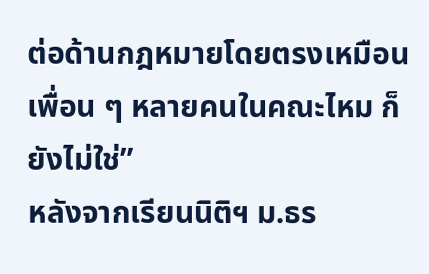ต่อด้านกฎหมายโดยตรงเหมือนเพื่อน ๆ หลายคนในคณะไหม ก็ยังไม่ใช่”
หลังจากเรียนนิติฯ ม.ธร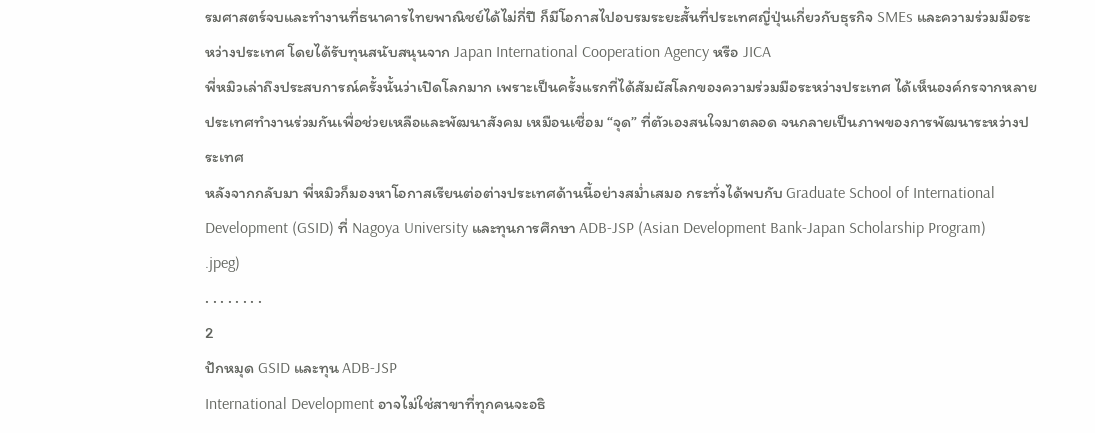รมศาสตร์จบและทำงานที่ธนาคารไทยพาณิชย์ได้ไม่กี่ปี ก็มีโอกาสไปอบรมระยะสั้นที่ประเทศญี่ปุ่นเกี่ยวกับธุรกิจ SMEs และความร่วมมือระหว่างประเทศ โดยได้รับทุนสนับสนุนจาก Japan International Cooperation Agency หรือ JICA
พี่หมิวเล่าถึงประสบการณ์ครั้งนั้นว่าเปิดโลกมาก เพราะเป็นครั้งแรกที่ได้สัมผัสโลกของความร่วมมือระหว่างประเทศ ได้เห็นองค์กรจากหลายประเทศทำงานร่วมกันเพื่อช่วยเหลือและพัฒนาสังคม เหมือนเชื่อม “จุด” ที่ตัวเองสนใจมาตลอด จนกลายเป็นภาพของการพัฒนาระหว่างประเทศ
หลังจากกลับมา พี่หมิวก็มองหาโอกาสเรียนต่อต่างประเทศด้านนี้อย่างสม่ำเสมอ กระทั่งได้พบกับ Graduate School of International Development (GSID) ที่ Nagoya University และทุนการศึกษา ADB-JSP (Asian Development Bank-Japan Scholarship Program)
.jpeg)
. . . . . . . .
2
ปักหมุด GSID และทุน ADB-JSP
International Development อาจไม่ใช่สาขาที่ทุกคนจะอธิ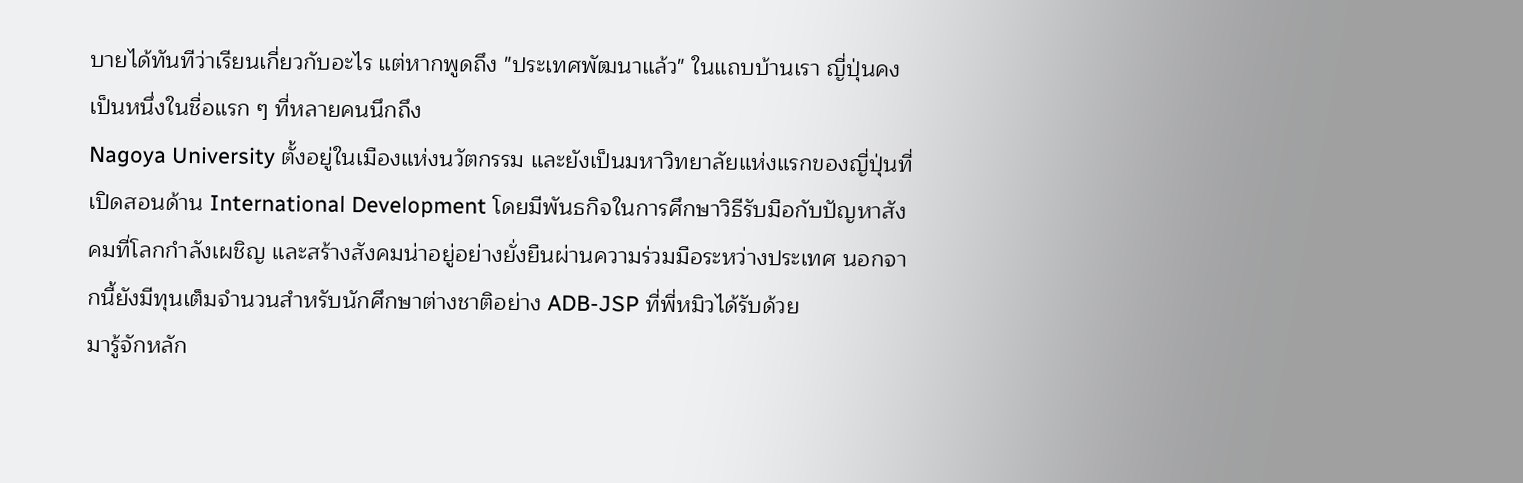บายได้ทันทีว่าเรียนเกี่ยวกับอะไร แต่หากพูดถึง "ประเทศพัฒนาแล้ว" ในแถบบ้านเรา ญี่ปุ่นคงเป็นหนึ่งในชื่อแรก ๆ ที่หลายคนนึกถึง
Nagoya University ตั้งอยู่ในเมืองแห่งนวัตกรรม และยังเป็นมหาวิทยาลัยแห่งแรกของญี่ปุ่นที่เปิดสอนด้าน International Development โดยมีพันธกิจในการศึกษาวิธีรับมือกับปัญหาสังคมที่โลกกำลังเผชิญ และสร้างสังคมน่าอยู่อย่างยั่งยืนผ่านความร่วมมือระหว่างประเทศ นอกจากนี้ยังมีทุนเต็มจำนวนสำหรับนักศึกษาต่างชาติอย่าง ADB-JSP ที่พี่หมิวได้รับด้วย
มารู้จักหลัก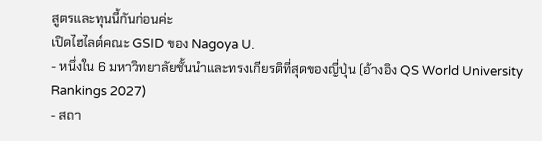สูตรและทุนนี้กันก่อนค่ะ
เปิดไฮไลต์คณะ GSID ของ Nagoya U.
- หนึ่งใน 6 มหาวิทยาลัยชั้นนำและทรงเกียรติที่สุดของญี่ปุ่น (อ้างอิง QS World University Rankings 2027)
- สถา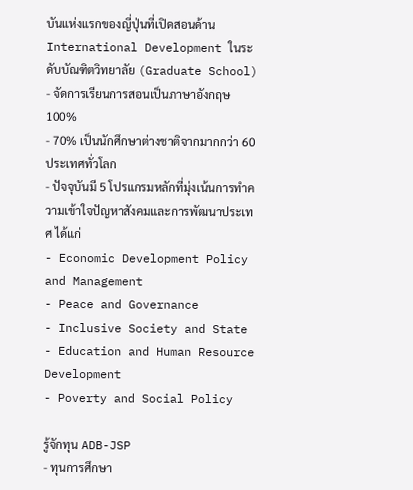บันแห่งแรกของญี่ปุ่นที่เปิดสอนด้าน International Development ในระดับบัณฑิตวิทยาลัย (Graduate School)
- จัดการเรียนการสอนเป็นภาษาอังกฤษ 100%
- 70% เป็นนักศึกษาต่างชาติจากมากกว่า 60 ประเทศทั่วโลก
- ปัจจุบันมี 5 โปรแกรมหลักที่มุ่งเน้นการทำความเข้าใจปัญหาสังคมและการพัฒนาประเทศ ได้แก่
- Economic Development Policy and Management
- Peace and Governance
- Inclusive Society and State
- Education and Human Resource Development
- Poverty and Social Policy

รู้จักทุน ADB-JSP
- ทุนการศึกษา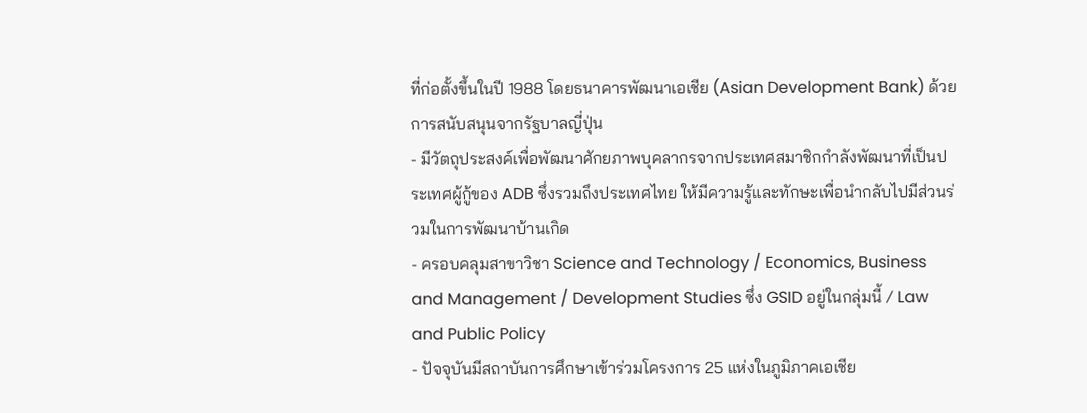ที่ก่อตั้งขึ้นในปี 1988 โดยธนาคารพัฒนาเอเชีย (Asian Development Bank) ด้วยการสนับสนุนจากรัฐบาลญี่ปุ่น
- มีวัตถุประสงค์เพื่อพัฒนาศักยภาพบุคลากรจากประเทศสมาชิกกำลังพัฒนาที่เป็นประเทศผู้กู้ของ ADB ซึ่งรวมถึงประเทศไทย ให้มีความรู้และทักษะเพื่อนำกลับไปมีส่วนร่วมในการพัฒนาบ้านเกิด
- ครอบคลุมสาขาวิชา Science and Technology / Economics, Business and Management / Development Studies ซึ่ง GSID อยู่ในกลุ่มนี้ / Law and Public Policy
- ปัจจุบันมีสถาบันการศึกษาเข้าร่วมโครงการ 25 แห่งในภูมิภาคเอเชีย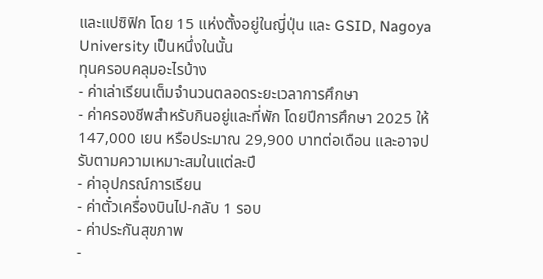และแปซิฟิก โดย 15 แห่งตั้งอยู่ในญี่ปุ่น และ GSID, Nagoya University เป็นหนึ่งในนั้น
ทุนครอบคลุมอะไรบ้าง
- ค่าเล่าเรียนเต็มจำนวนตลอดระยะเวลาการศึกษา
- ค่าครองชีพสำหรับกินอยู่และที่พัก โดยปีการศึกษา 2025 ให้ 147,000 เยน หรือประมาณ 29,900 บาทต่อเดือน และอาจปรับตามความเหมาะสมในแต่ละปี
- ค่าอุปกรณ์การเรียน
- ค่าตั๋วเครื่องบินไป-กลับ 1 รอบ
- ค่าประกันสุขภาพ
-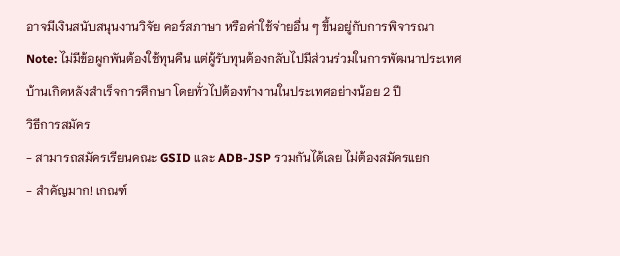อาจมีเงินสนับสนุนงานวิจัย คอร์สภาษา หรือค่าใช้จ่ายอื่น ๆ ขึ้นอยู่กับการพิจารณา
Note: ไม่มีข้อผูกพันต้องใช้ทุนคืน แต่ผู้รับทุนต้องกลับไปมีส่วนร่วมในการพัฒนาประเทศบ้านเกิดหลังสำเร็จการศึกษา โดยทั่วไปต้องทำงานในประเทศอย่างน้อย 2 ปี
วิธีการสมัคร
- สามารถสมัครเรียนคณะ GSID และ ADB-JSP รวมกันได้เลย ไม่ต้องสมัครแยก
- สำคัญมาก! เกณฑ์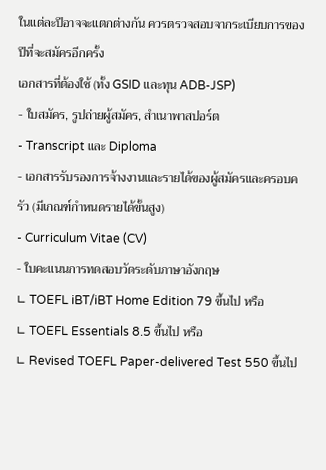ในแต่ละปีอาจจะแตกต่างกัน ควรตรวจสอบจากระเบียบการของปีที่จะสมัครอีกครั้ง
เอกสารที่ต้องใช้ (ทั้ง GSID และทุน ADB-JSP)
- ใบสมัคร, รูปถ่ายผู้สมัคร, สำเนาพาสปอร์ต
- Transcript และ Diploma
- เอกสารรับรองการจ้างงานและรายได้ของผู้สมัครและครอบครัว (มีเกณฑ์กำหนดรายได้ขั้นสูง)
- Curriculum Vitae (CV)
- ใบคะแนนการทดสอบวัดระดับภาษาอังกฤษ
∟ TOEFL iBT/iBT Home Edition 79 ขึ้นไป หรือ
∟ TOEFL Essentials 8.5 ขึ้นไป หรือ
∟ Revised TOEFL Paper-delivered Test 550 ขึ้นไป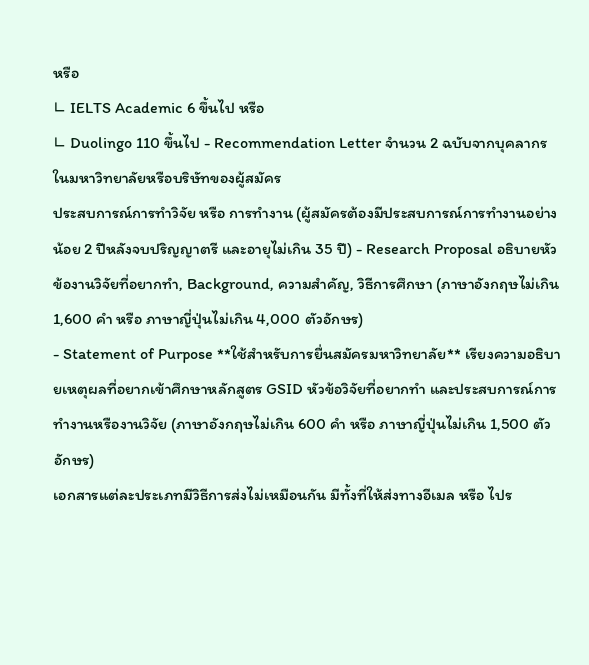หรือ
∟ IELTS Academic 6 ขึ้นไป หรือ
∟ Duolingo 110 ขึ้นไป - Recommendation Letter จำนวน 2 ฉบับจากบุคลากรในมหาวิทยาลัยหรือบริษัทของผู้สมัคร
ประสบการณ์การทำวิจัย หรือ การทำงาน (ผู้สมัครต้องมีประสบการณ์การทำงานอย่างน้อย 2 ปีหลังจบปริญญาตรี และอายุไม่เกิน 35 ปี) - Research Proposal อธิบายหัวข้องานวิจัยที่อยากทำ, Background, ความสำคัญ, วิธีการศึกษา (ภาษาอังกฤษไม่เกิน 1,600 คำ หรือ ภาษาญี่ปุ่นไม่เกิน 4,000 ตัวอักษร)
- Statement of Purpose **ใช้สำหรับการยื่นสมัครมหาวิทยาลัย** เรียงความอธิบายเหตุผลที่อยากเข้าศึกษาหลักสูตร GSID หัวข้อวิจัยที่อยากทำ และประสบการณ์การทำงานหรืองานวิจัย (ภาษาอังกฤษไม่เกิน 600 คำ หรือ ภาษาญี่ปุ่นไม่เกิน 1,500 ตัวอักษร)
เอกสารแต่ละประเภทมีวิธีการส่งไม่เหมือนกัน มีทั้งที่ให้ส่งทางอีเมล หรือ ไปร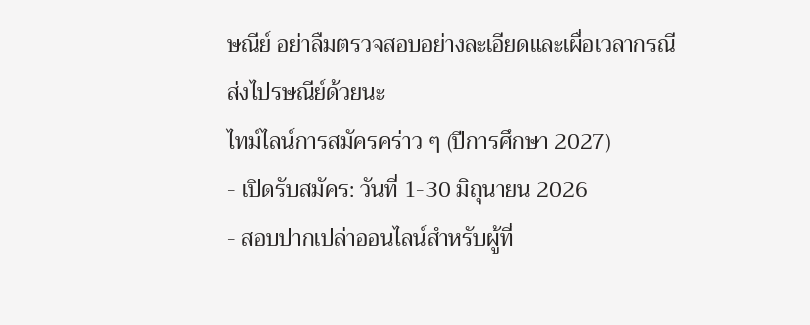ษณีย์ อย่าลืมตรวจสอบอย่างละเอียดและเผื่อเวลากรณีส่งไปรษณีย์ด้วยนะ
ไทม์ไลน์การสมัครคร่าว ๆ (ปีการศึกษา 2027)
- เปิดรับสมัคร: วันที่ 1-30 มิถุนายน 2026
- สอบปากเปล่าออนไลน์สำหรับผู้ที่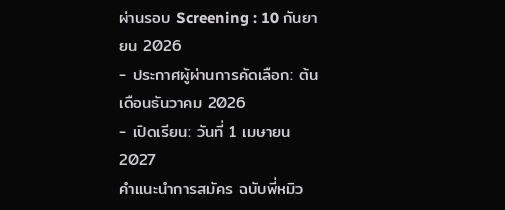ผ่านรอบ Screening : 10 กันยายน 2026
- ประกาศผู้ผ่านการคัดเลือก: ต้นเดือนธันวาคม 2026
- เปิดเรียน: วันที่ 1 เมษายน 2027
คำแนะนำการสมัคร ฉบับพี่หมิว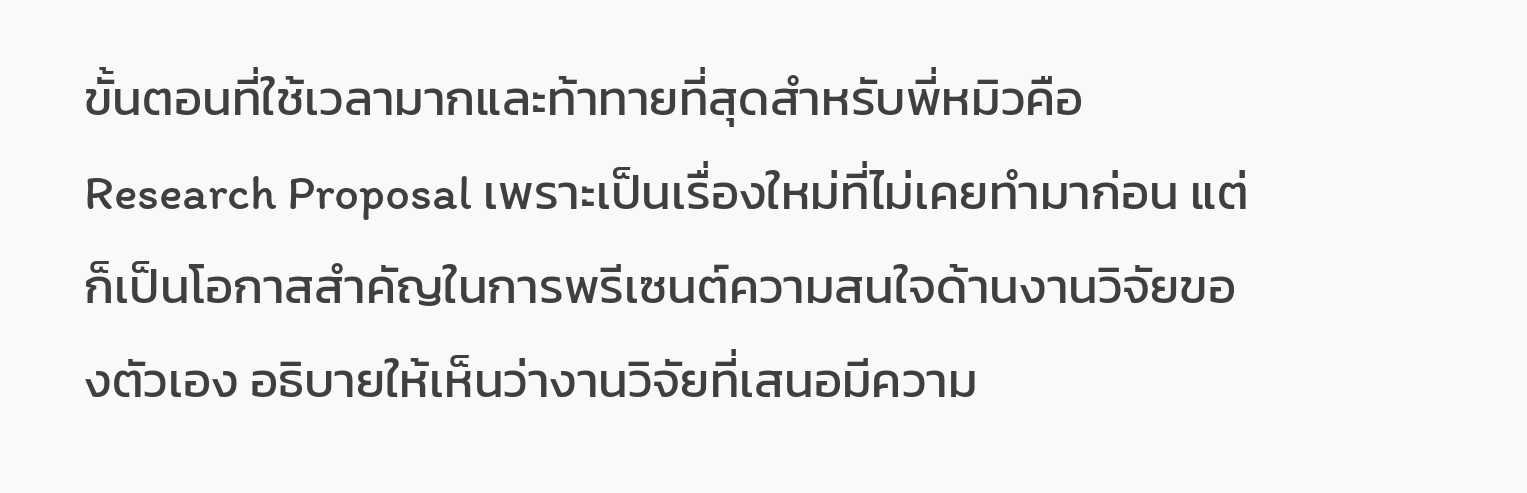ขั้นตอนที่ใช้เวลามากและท้าทายที่สุดสำหรับพี่หมิวคือ Research Proposal เพราะเป็นเรื่องใหม่ที่ไม่เคยทำมาก่อน แต่ก็เป็นโอกาสสำคัญในการพรีเซนต์ความสนใจด้านงานวิจัยของตัวเอง อธิบายให้เห็นว่างานวิจัยที่เสนอมีความ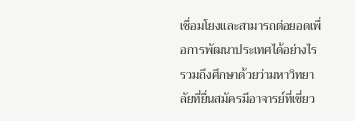เชื่อมโยงและสามารถต่อยอดเพื่อการพัฒนาประเทศได้อย่างไร รวมถึงศึกษาด้วยว่ามหาวิทยาลัยที่ยื่นสมัครมีอาจารย์ที่เชี่ยว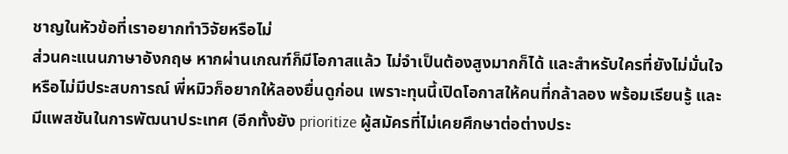ชาญในหัวข้อที่เราอยากทำวิจัยหรือไม่
ส่วนคะแนนภาษาอังกฤษ หากผ่านเกณฑ์ก็มีโอกาสแล้ว ไม่จำเป็นต้องสูงมากก็ได้ และสำหรับใครที่ยังไม่มั่นใจหรือไม่มีประสบการณ์ พี่หมิวก็อยากให้ลองยื่นดูก่อน เพราะทุนนี้เปิดโอกาสให้คนที่กล้าลอง พร้อมเรียนรู้ และมีแพสชันในการพัฒนาประเทศ (อีกทั้งยัง prioritize ผู้สมัครที่ไม่เคยศึกษาต่อต่างประ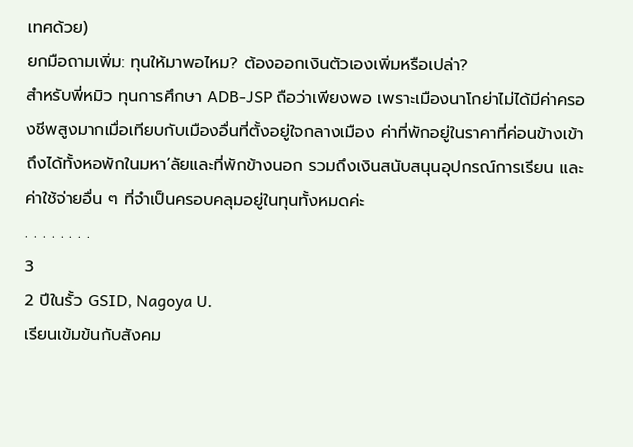เทศด้วย)
ยกมือถามเพิ่ม: ทุนให้มาพอไหม? ต้องออกเงินตัวเองเพิ่มหรือเปล่า?
สำหรับพี่หมิว ทุนการศึกษา ADB-JSP ถือว่าเพียงพอ เพราะเมืองนาโกย่าไม่ได้มีค่าครองชีพสูงมากเมื่อเทียบกับเมืองอื่นที่ตั้งอยู่ใจกลางเมือง ค่าที่พักอยู่ในราคาที่ค่อนข้างเข้าถึงได้ทั้งหอพักในมหา’ลัยและที่พักข้างนอก รวมถึงเงินสนับสนุนอุปกรณ์การเรียน และค่าใช้จ่ายอื่น ๆ ที่จำเป็นครอบคลุมอยู่ในทุนทั้งหมดค่ะ
. . . . . . . .
3
2 ปีในรั้ว GSID, Nagoya U.
เรียนเข้มข้นกับสังคม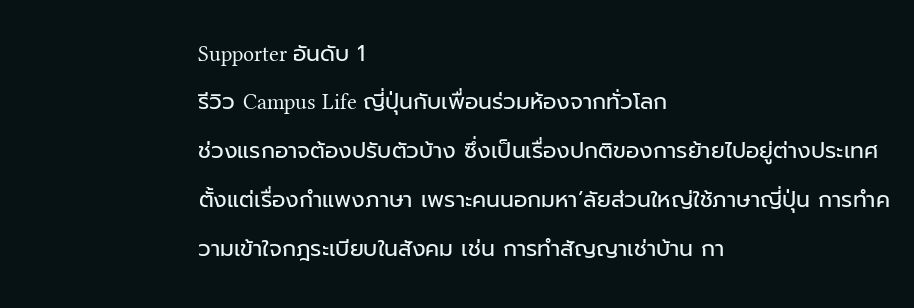Supporter อันดับ 1
รีวิว Campus Life ญี่ปุ่นกับเพื่อนร่วมห้องจากทั่วโลก
ช่วงแรกอาจต้องปรับตัวบ้าง ซึ่งเป็นเรื่องปกติของการย้ายไปอยู่ต่างประเทศ ตั้งแต่เรื่องกำแพงภาษา เพราะคนนอกมหา’ลัยส่วนใหญ่ใช้ภาษาญี่ปุ่น การทำความเข้าใจกฎระเบียบในสังคม เช่น การทำสัญญาเช่าบ้าน กา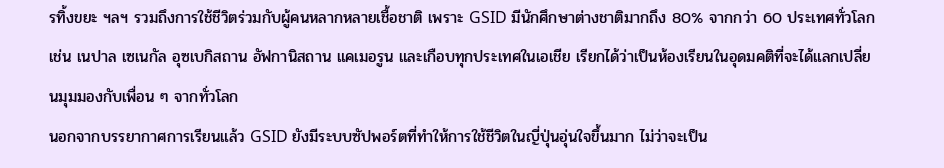รทิ้งขยะ ฯลฯ รวมถึงการใช้ชีวิตร่วมกับผู้คนหลากหลายเชื้อชาติ เพราะ GSID มีนักศึกษาต่างชาติมากถึง 80% จากกว่า 60 ประเทศทั่วโลก เช่น เนปาล เซเนกัล อุซเบกิสถาน อัฟกานิสถาน แคเมอรูน และเกือบทุกประเทศในเอเชีย เรียกได้ว่าเป็นห้องเรียนในอุดมคติที่จะได้แลกเปลี่ยนมุมมองกับเพื่อน ๆ จากทั่วโลก
นอกจากบรรยากาศการเรียนแล้ว GSID ยังมีระบบซัปพอร์ตที่ทำให้การใช้ชีวิตในญี่ปุ่นอุ่นใจขึ้นมาก ไม่ว่าจะเป็น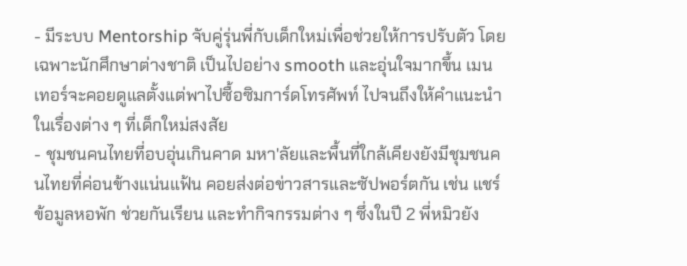- มีระบบ Mentorship จับคู่รุ่นพี่กับเด็กใหม่เพื่อช่วยให้การปรับตัว โดยเฉพาะนักศึกษาต่างชาติ เป็นไปอย่าง smooth และอุ่นใจมากขึ้น เมนเทอร์จะคอยดูแลตั้งแต่พาไปซื้อซิมการ์ดโทรศัพท์ ไปจนถึงให้คำแนะนำในเรื่องต่าง ๆ ที่เด็กใหม่สงสัย
- ชุมชนคนไทยที่อบอุ่นเกินคาด มหา'ลัยและพื้นที่ใกล้เคียงยังมีชุมชนคนไทยที่ค่อนข้างแน่นแฟ้น คอยส่งต่อข่าวสารและซัปพอร์ตกัน เช่น แชร์ข้อมูลหอพัก ช่วยกันเรียน และทำกิจกรรมต่าง ๆ ซึ่งในปี 2 พี่หมิวยัง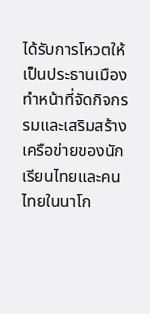ได้รับการโหวตให้เป็นประธานเมือง ทำหน้าที่จัดกิจกรรมและเสริมสร้างเครือข่ายของนักเรียนไทยและคนไทยในนาโก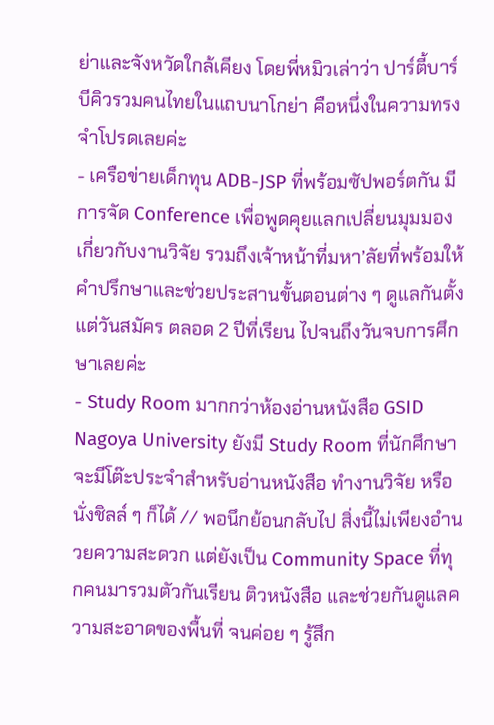ย่าและจังหวัดใกล้เคียง โดยพี่หมิวเล่าว่า ปาร์ตี้บาร์บีคิวรวมคนไทยในแถบนาโกย่า คือหนึ่งในความทรงจำโปรดเลยค่ะ
- เครือข่ายเด็กทุน ADB-JSP ที่พร้อมซัปพอร์ตกัน มีการจัด Conference เพื่อพูดคุยแลกเปลี่ยนมุมมองเกี่ยวกับงานวิจัย รวมถึงเจ้าหน้าที่มหา’ลัยที่พร้อมให้คำปรึกษาและช่วยประสานขั้นตอนต่าง ๆ ดูแลกันตั้งแต่วันสมัคร ตลอด 2 ปีที่เรียน ไปจนถึงวันจบการศึกษาเลยค่ะ
- Study Room มากกว่าห้องอ่านหนังสือ GSID Nagoya University ยังมี Study Room ที่นักศึกษาจะมีโต๊ะประจำสำหรับอ่านหนังสือ ทำงานวิจัย หรือนั่งชิลล์ ๆ ก็ได้ // พอนึกย้อนกลับไป สิ่งนี้ไม่เพียงอำนวยความสะดวก แต่ยังเป็น Community Space ที่ทุกคนมารวมตัวกันเรียน ติวหนังสือ และช่วยกันดูแลความสะอาดของพื้นที่ จนค่อย ๆ รู้สึก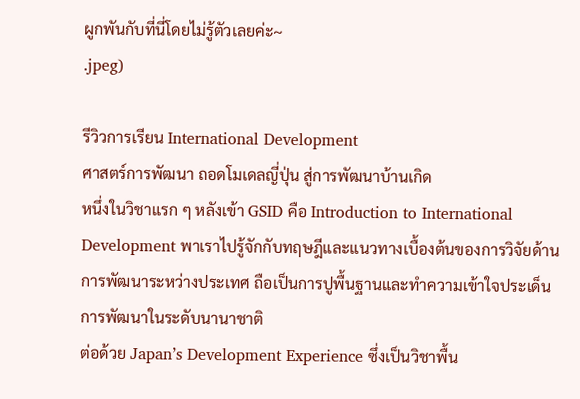ผูกพันกับที่นี่โดยไม่รู้ตัวเลยค่ะ~
.jpeg)

รีวิวการเรียน International Development
ศาสตร์การพัฒนา ถอดโมเดลญี่ปุ่น สู่การพัฒนาบ้านเกิด
หนึ่งในวิชาแรก ๆ หลังเข้า GSID คือ Introduction to International Development พาเราไปรู้จักกับทฤษฎีและแนวทางเบื้องต้นของการวิจัยด้านการพัฒนาระหว่างประเทศ ถือเป็นการปูพื้นฐานและทำความเข้าใจประเด็นการพัฒนาในระดับนานาชาติ
ต่อด้วย Japan’s Development Experience ซึ่งเป็นวิชาพื้น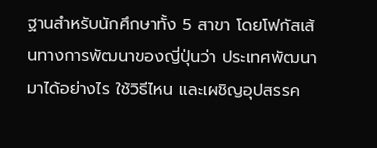ฐานสำหรับนักศึกษาทั้ง 5 สาขา โดยโฟกัสเส้นทางการพัฒนาของญี่ปุ่นว่า ประเทศพัฒนามาได้อย่างไร ใช้วิธีไหน และเผชิญอุปสรรค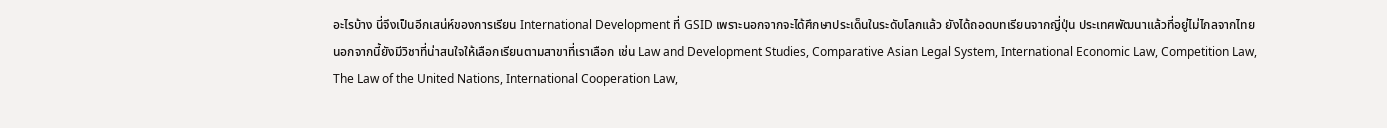อะไรบ้าง นี่จึงเป็นอีกเสน่ห์ของการเรียน International Development ที่ GSID เพราะนอกจากจะได้ศึกษาประเด็นในระดับโลกแล้ว ยังได้ถอดบทเรียนจากญี่ปุ่น ประเทศพัฒนาแล้วที่อยู่ไม่ไกลจากไทย
นอกจากนี้ยังมีวิชาที่น่าสนใจให้เลือกเรียนตามสาขาที่เราเลือก เช่น Law and Development Studies, Comparative Asian Legal System, International Economic Law, Competition Law, The Law of the United Nations, International Cooperation Law,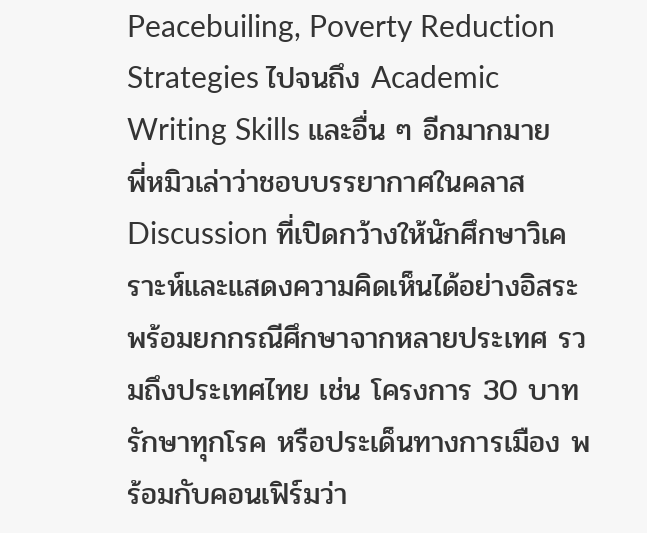Peacebuiling, Poverty Reduction Strategies ไปจนถึง Academic Writing Skills และอื่น ๆ อีกมากมาย
พี่หมิวเล่าว่าชอบบรรยากาศในคลาส Discussion ที่เปิดกว้างให้นักศึกษาวิเคราะห์และแสดงความคิดเห็นได้อย่างอิสระ พร้อมยกกรณีศึกษาจากหลายประเทศ รวมถึงประเทศไทย เช่น โครงการ 30 บาทรักษาทุกโรค หรือประเด็นทางการเมือง พร้อมกับคอนเฟิร์มว่า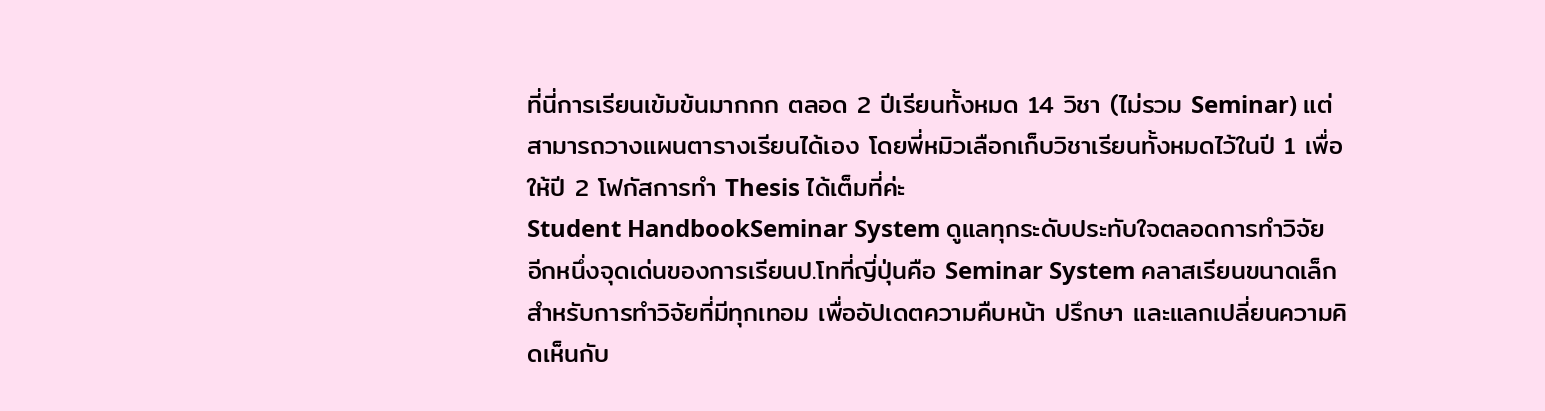ที่นี่การเรียนเข้มข้นมากกก ตลอด 2 ปีเรียนทั้งหมด 14 วิชา (ไม่รวม Seminar) แต่สามารถวางแผนตารางเรียนได้เอง โดยพี่หมิวเลือกเก็บวิชาเรียนทั้งหมดไว้ในปี 1 เพื่อให้ปี 2 โฟกัสการทำ Thesis ได้เต็มที่ค่ะ
Student HandbookSeminar System ดูแลทุกระดับประทับใจตลอดการทำวิจัย
อีกหนึ่งจุดเด่นของการเรียนป.โทที่ญี่ปุ่นคือ Seminar System คลาสเรียนขนาดเล็กสำหรับการทำวิจัยที่มีทุกเทอม เพื่ออัปเดตความคืบหน้า ปรึกษา และแลกเปลี่ยนความคิดเห็นกับ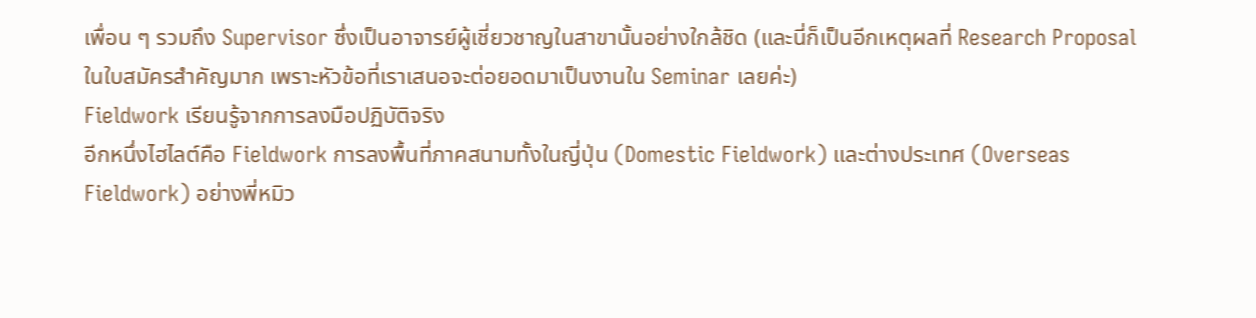เพื่อน ๆ รวมถึง Supervisor ซึ่งเป็นอาจารย์ผู้เชี่ยวชาญในสาขานั้นอย่างใกล้ชิด (และนี่ก็เป็นอีกเหตุผลที่ Research Proposal ในใบสมัครสำคัญมาก เพราะหัวข้อที่เราเสนอจะต่อยอดมาเป็นงานใน Seminar เลยค่ะ)
Fieldwork เรียนรู้จากการลงมือปฏิบัติจริง
อีกหนึ่งไฮไลต์คือ Fieldwork การลงพื้นที่ภาคสนามทั้งในญี่ปุ่น (Domestic Fieldwork) และต่างประเทศ (Overseas Fieldwork) อย่างพี่หมิว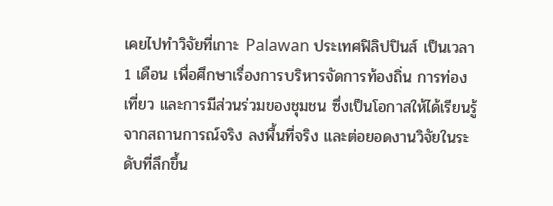เคยไปทำวิจัยที่เกาะ Palawan ประเทศฟิลิปปินส์ เป็นเวลา 1 เดือน เพื่อศึกษาเรื่องการบริหารจัดการท้องถิ่น การท่องเที่ยว และการมีส่วนร่วมของชุมชน ซึ่งเป็นโอกาสให้ได้เรียนรู้จากสถานการณ์จริง ลงพื้นที่จริง และต่อยอดงานวิจัยในระดับที่ลึกขึ้น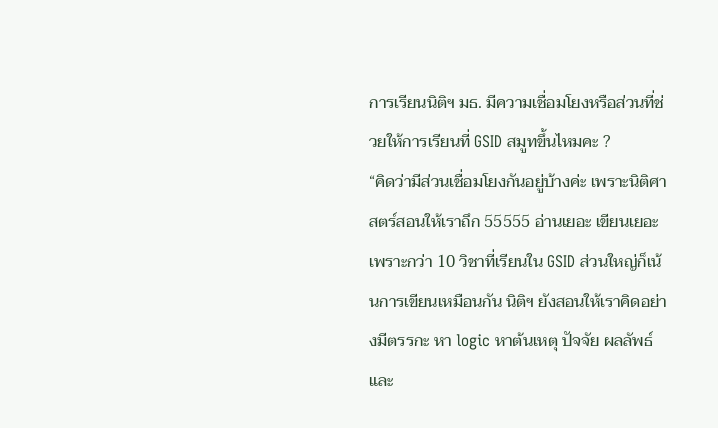การเรียนนิติฯ มธ. มีความเชื่อมโยงหรือส่วนที่ช่วยให้การเรียนที่ GSID สมูทขึ้นไหมคะ ?
“คิดว่ามีส่วนเชื่อมโยงกันอยู่บ้างค่ะ เพราะนิติศาสตร์สอนให้เราถึก 55555 อ่านเยอะ เขียนเยอะ เพราะกว่า 10 วิชาที่เรียนใน GSID ส่วนใหญ่ก็เน้นการเขียนเหมือนกัน นิติฯ ยังสอนให้เราคิดอย่างมีตรรกะ หา logic หาต้นเหตุ ปัจจัย ผลลัพธ์ และ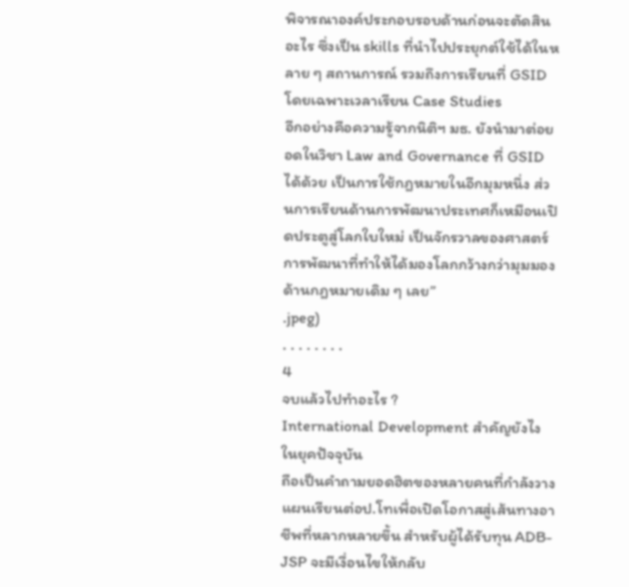พิจารณาองค์ประกอบรอบด้านก่อนจะตัดสินอะไร ซึ่งเป็น skills ที่นำไปประยุกต์ใช้ได้ในหลาย ๆ สถานการณ์ รวมถึงการเรียนที่ GSID โดยเฉพาะเวลาเรียน Case Studies
อีกอย่างคือความรู้จากนิติฯ มธ. ยังนำมาต่อยอดในวิชา Law and Governance ที่ GSID ได้ด้วย เป็นการใช้กฎหมายในอีกมุมหนึ่ง ส่วนการเรียนด้านการพัฒนาประเทศก็เหมือนเปิดประตูสู่โลกใบใหม่ เป็นจักรวาลของศาสตร์การพัฒนาที่ทำให้ได้มองโลกกว้างกว่ามุมมองด้านกฎหมายเดิม ๆ เลย”
.jpeg)
. . . . . . . .
4
จบแล้วไปทำอะไร ?
International Development สำคัญยังไงในยุคปัจจุบัน
ถือเป็นคำถามยอดฮิตของหลายคนที่กำลังวางแผนเรียนต่อป.โทเพื่อเปิดโอกาสสู่เส้นทางอาชีพที่หลากหลายขึ้น สำหรับผู้ได้รับทุน ADB-JSP จะมีเงื่อนไขให้กลับ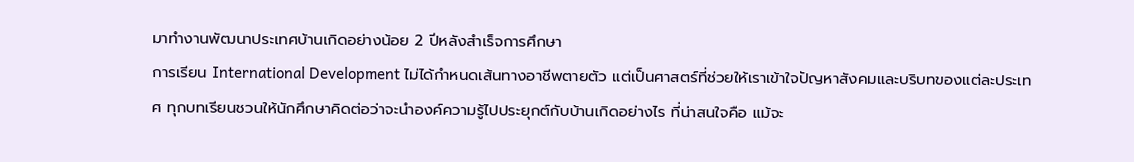มาทำงานพัฒนาประเทศบ้านเกิดอย่างน้อย 2 ปีหลังสำเร็จการศึกษา
การเรียน International Development ไม่ได้กำหนดเส้นทางอาชีพตายตัว แต่เป็นศาสตร์ที่ช่วยให้เราเข้าใจปัญหาสังคมและบริบทของแต่ละประเทศ ทุกบทเรียนชวนให้นักศึกษาคิดต่อว่าจะนำองค์ความรู้ไปประยุกต์กับบ้านเกิดอย่างไร ที่น่าสนใจคือ แม้จะ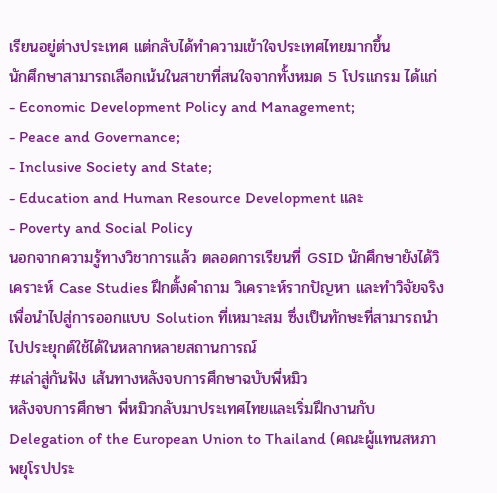เรียนอยู่ต่างประเทศ แต่กลับได้ทำความเข้าใจประเทศไทยมากขึ้น
นักศึกษาสามารถเลือกเน้นในสาขาที่สนใจจากทั้งหมด 5 โปรแกรม ได้แก่
- Economic Development Policy and Management;
- Peace and Governance;
- Inclusive Society and State;
- Education and Human Resource Development และ
- Poverty and Social Policy
นอกจากความรู้ทางวิชาการแล้ว ตลอดการเรียนที่ GSID นักศึกษายังได้วิเคราะห์ Case Studies ฝึกตั้งคำถาม วิเคราะห์รากปัญหา และทำวิจัยจริง เพื่อนำไปสู่การออกแบบ Solution ที่เหมาะสม ซึ่งเป็นทักษะที่สามารถนำไปประยุกต์ใช้ได้ในหลากหลายสถานการณ์
#เล่าสู่กันฟัง เส้นทางหลังจบการศึกษาฉบับพี่หมิว
หลังจบการศึกษา พี่หมิวกลับมาประเทศไทยและเริ่มฝึกงานกับ Delegation of the European Union to Thailand (คณะผู้แทนสหภาพยุโรปประ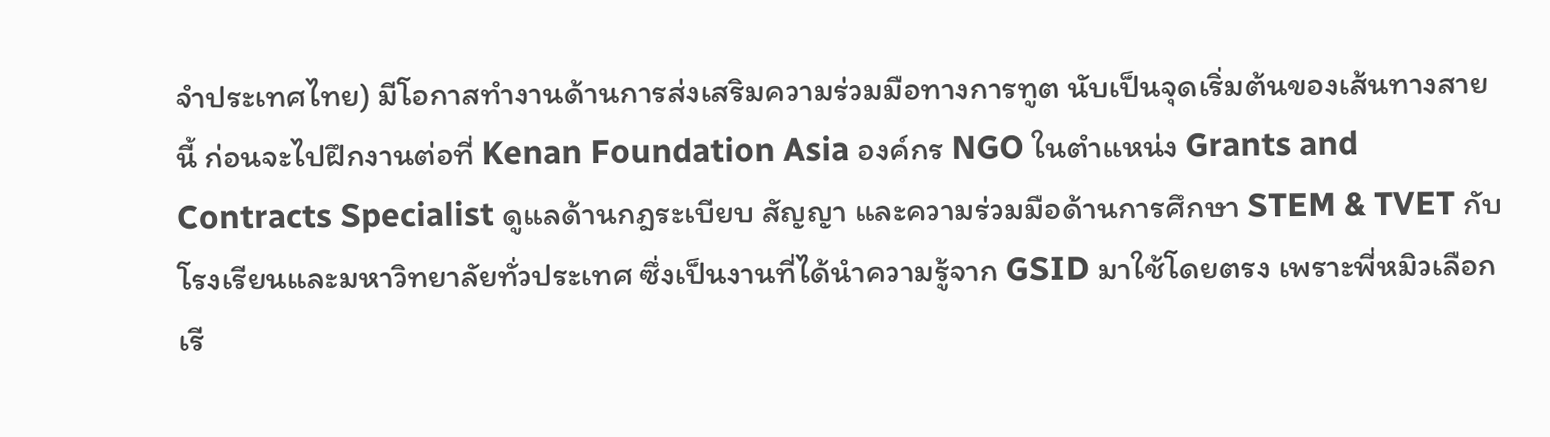จำประเทศไทย) มีโอกาสทำงานด้านการส่งเสริมความร่วมมือทางการทูต นับเป็นจุดเริ่มต้นของเส้นทางสายนี้ ก่อนจะไปฝึกงานต่อที่ Kenan Foundation Asia องค์กร NGO ในตำแหน่ง Grants and Contracts Specialist ดูแลด้านกฎระเบียบ สัญญา และความร่วมมือด้านการศึกษา STEM & TVET กับโรงเรียนและมหาวิทยาลัยทั่วประเทศ ซึ่งเป็นงานที่ได้นำความรู้จาก GSID มาใช้โดยตรง เพราะพี่หมิวเลือกเรี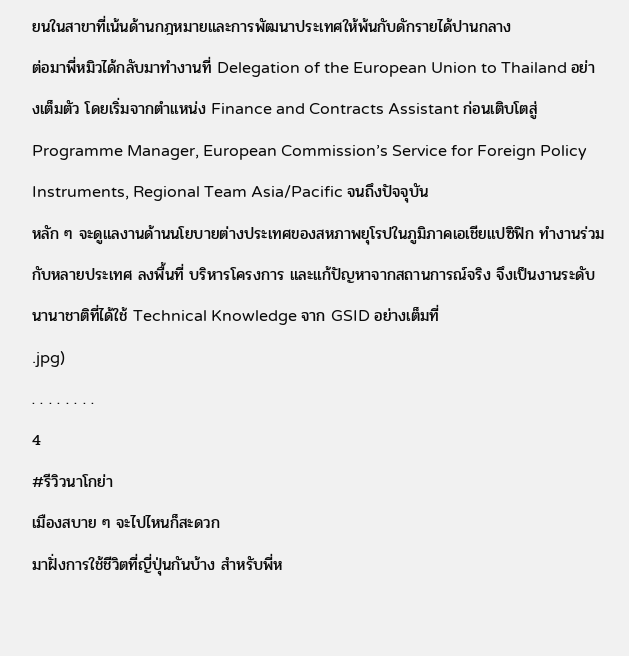ยนในสาขาที่เน้นด้านกฎหมายและการพัฒนาประเทศให้พ้นกับดักรายได้ปานกลาง
ต่อมาพี่หมิวได้กลับมาทำงานที่ Delegation of the European Union to Thailand อย่างเต็มตัว โดยเริ่มจากตำแหน่ง Finance and Contracts Assistant ก่อนเติบโตสู่ Programme Manager, European Commission’s Service for Foreign Policy Instruments, Regional Team Asia/Pacific จนถึงปัจจุบัน
หลัก ๆ จะดูแลงานด้านนโยบายต่างประเทศของสหภาพยุโรปในภูมิภาคเอเชียแปซิฟิก ทำงานร่วมกับหลายประเทศ ลงพื้นที่ บริหารโครงการ และแก้ปัญหาจากสถานการณ์จริง จึงเป็นงานระดับนานาชาติที่ได้ใช้ Technical Knowledge จาก GSID อย่างเต็มที่
.jpg)
. . . . . . . .
4
#รีวิวนาโกย่า
เมืองสบาย ๆ จะไปไหนก็สะดวก
มาฝั่งการใช้ชีวิตที่ญี่ปุ่นกันบ้าง สำหรับพี่ห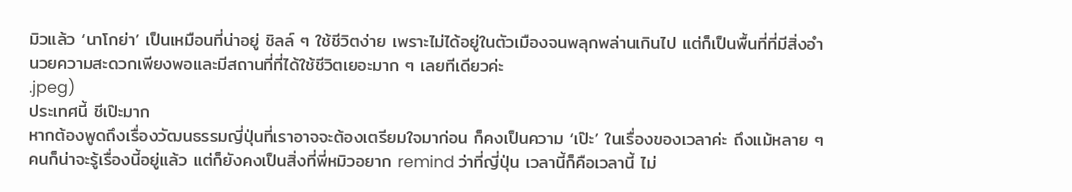มิวแล้ว ‘นาโกย่า’ เป็นเหมือนที่น่าอยู่ ชิลล์ ๆ ใช้ชีวิตง่าย เพราะไม่ได้อยู่ในตัวเมืองจนพลุกพล่านเกินไป แต่ก็เป็นพื้นที่ที่มีสิ่งอำนวยความสะดวกเพียงพอและมีสถานที่ที่ได้ใช้ชีวิตเยอะมาก ๆ เลยทีเดียวค่ะ
.jpeg)
ประเทศนี้ ชีเป๊ะมาก
หากต้องพูดถึงเรื่องวัฒนธรรมญี่ปุ่นที่เราอาจจะต้องเตรียมใจมาก่อน ก็คงเป็นความ ‘เป๊ะ’ ในเรื่องของเวลาค่ะ ถึงแม้หลาย ๆ คนก็น่าจะรู้เรื่องนี้อยู่แล้ว แต่ก็ยังคงเป็นสิ่งที่พี่หมิวอยาก remind ว่าที่ญี่ปุ่น เวลานี้ก็คือเวลานี้ ไม่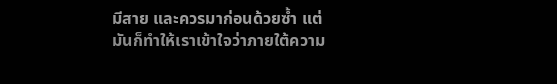มีสาย และควรมาก่อนด้วยซ้ำ แต่มันก็ทำให้เราเข้าใจว่าภายใต้ความ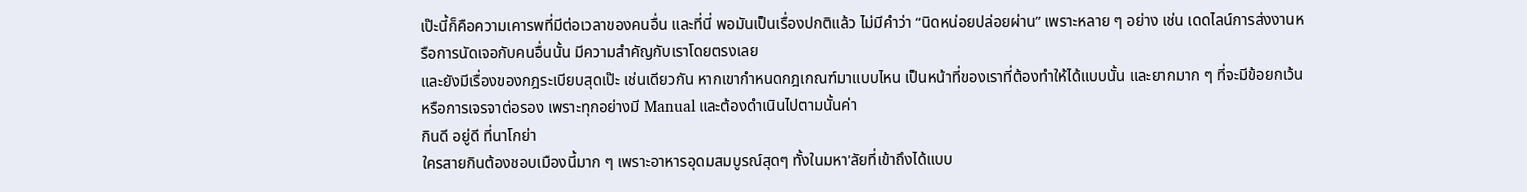เป๊ะนี้ก็คือความเคารพที่มีต่อเวลาของคนอื่น และที่นี่ พอมันเป็นเรื่องปกติแล้ว ไม่มีคำว่า “นิดหน่อยปล่อยผ่าน” เพราะหลาย ๆ อย่าง เช่น เดดไลน์การส่งงานหรือการนัดเจอกับคนอื่นนั้น มีความสำคัญกับเราโดยตรงเลย
และยังมีเรื่องของกฎระเบียบสุดเป๊ะ เช่นเดียวกัน หากเขากำหนดกฎเกณฑ์มาแบบไหน เป็นหน้าที่ของเราที่ต้องทำให้ได้แบบนั้น และยากมาก ๆ ที่จะมีข้อยกเว้นหรือการเจรจาต่อรอง เพราะทุกอย่างมี Manual และต้องดำเนินไปตามนั้นค่า
กินดี อยู่ดี ที่นาโกย่า
ใครสายกินต้องชอบเมืองนี้มาก ๆ เพราะอาหารอุดมสมบูรณ์สุดๆ ทั้งในมหา'ลัยที่เข้าถึงได้แบบ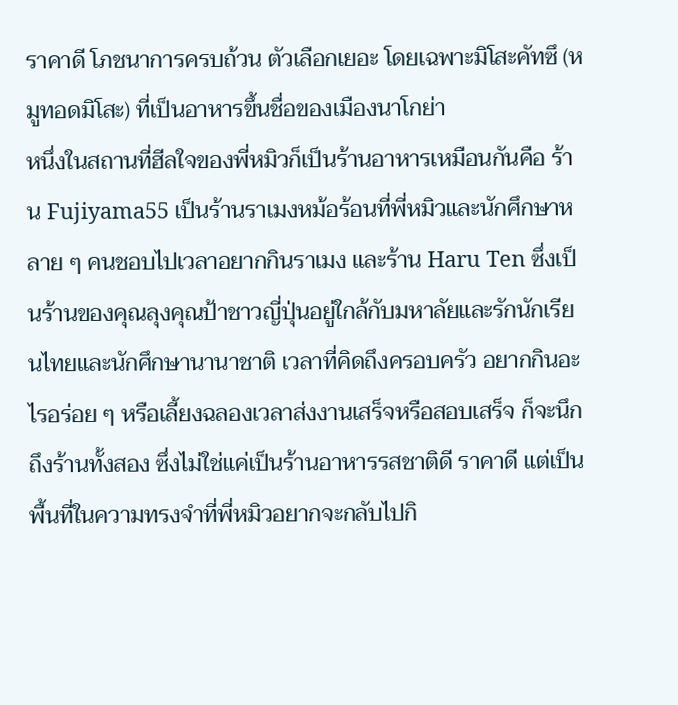ราคาดี โภชนาการครบถ้วน ตัวเลือกเยอะ โดยเฉพาะมิโสะคัทซึ (หมูทอดมิโสะ) ที่เป็นอาหารขึ้นชื่อของเมืองนาโกย่า
หนึ่งในสถานที่ฮีลใจของพี่หมิวก็เป็นร้านอาหารเหมือนกันคือ ร้าน Fujiyama55 เป็นร้านราเมงหม้อร้อนที่พี่หมิวและนักศึกษาหลาย ๆ คนชอบไปเวลาอยากกินราเมง และร้าน Haru Ten ซึ่งเป็นร้านของคุณลุงคุณป้าชาวญี่ปุ่นอยู่ใกล้กับมหาลัยและรักนักเรียนไทยและนักศึกษานานาชาติ เวลาที่คิดถึงครอบครัว อยากกินอะไรอร่อย ๆ หรือเลี้ยงฉลองเวลาส่งงานเสร็จหรือสอบเสร็จ ก็จะนึกถึงร้านทั้งสอง ซึ่งไม่ใช่แค่เป็นร้านอาหารรสชาติดี ราคาดี แต่เป็นพื้นที่ในความทรงจำที่พี่หมิวอยากจะกลับไปกิ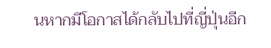นหากมีโอกาสได้กลับไปที่ญี่ปุ่นอีก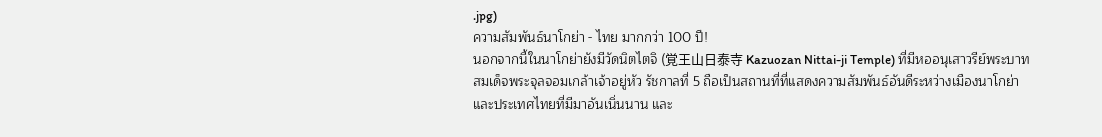.jpg)
ความสัมพันธ์นาโกย่า - ไทย มากกว่า 100 ปี!
นอกจากนี้ในนาโกย่ายังมีวัดนิตไตจิ (覚王山日泰寺 Kazuozan Nittai-ji Temple) ที่มีหออนุเสาวรีย์พระบาทสมเด็จพระจุลจอมเกล้าเจ้าอยู่หัว รัชกาลที่ 5 ถือเป็นสถานที่ที่แสดงความสัมพันธ์อันดีระหว่างเมืองนาโกย่าและประเทศไทยที่มีมาอันเนิ่นนาน และ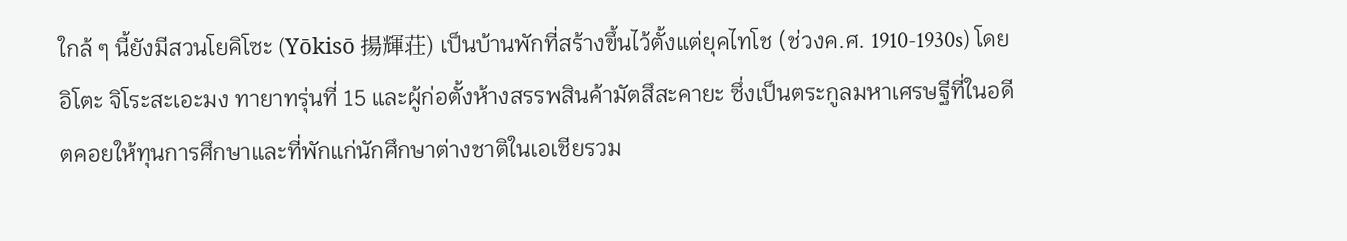ใกล้ ๆ นี้ยังมีสวนโยคิโซะ (Yōkisō 揚輝荘) เป็นบ้านพักที่สร้างขึ้นไว้ตั้งแต่ยุคไทโช (ช่วงค.ศ. 1910-1930s) โดยอิโตะ จิโระสะเอะมง ทายาทรุ่นที่ 15 และผู้ก่อตั้งห้างสรรพสินค้ามัตสึสะคายะ ซึ่งเป็นตระกูลมหาเศรษฐีที่ในอดีตคอยให้ทุนการศึกษาและที่พักแก่นักศึกษาต่างชาติในเอเชียรวม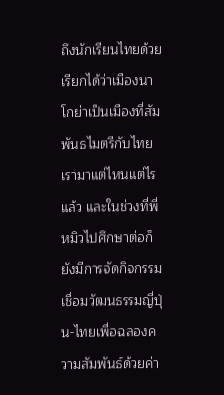ถึงนักเรียนไทยด้วย เรียกได้ว่าเมืองนาโกย่าเป็นเมืองที่สัมพันธไมตรีกับไทยเรามาแต่ไหนแต่ไรแล้ว และในช่วงที่พี่หมิวไปศึกษาต่อก็ยังมีการจัดกิจกรรมเชื่อมวัฒนธรรมญี่ปุ่น-ไทยเพื่อฉลองความสัมพันธ์ด้วยค่า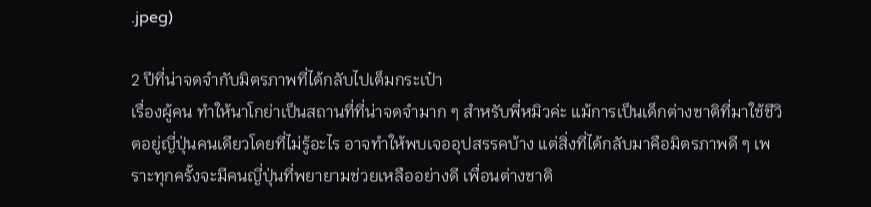.jpeg)

2 ปีที่น่าจดจำกับมิตรภาพที่ได้กลับไปเต็มกระเป๋า
เรื่องผู้คน ทำให้นาโกย่าเป็นสถานที่ที่น่าจดจำมาก ๆ สำหรับพี่หมิวค่ะ แม้การเป็นเด็กต่างชาติที่มาใช้ชีวิตอยู่ญี่ปุ่นคนเดียวโดยที่ไม่รู้อะไร อาจทำให้พบเจออุปสรรคบ้าง แต่สิ่งที่ได้กลับมาคือมิตรภาพดี ๆ เพราะทุกครั้งจะมีคนญี่ปุ่นที่พยายามช่วยเหลืออย่างดี เพื่อนต่างชาติ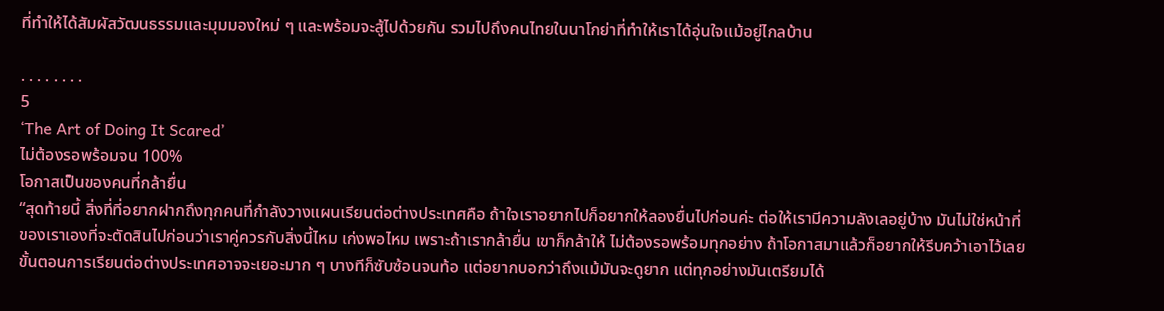ที่ทำให้ได้สัมผัสวัฒนธรรมและมุมมองใหม่ ๆ และพร้อมจะสู้ไปด้วยกัน รวมไปถึงคนไทยในนาโกย่าที่ทำให้เราได้อุ่นใจแม้อยู่ไกลบ้าน

. . . . . . . .
5
‘The Art of Doing It Scared’
ไม่ต้องรอพร้อมจน 100%
โอกาสเป็นของคนที่กล้ายื่น
“สุดท้ายนี้ สิ่งที่ที่อยากฝากถึงทุกคนที่กำลังวางแผนเรียนต่อต่างประเทศคือ ถ้าใจเราอยากไปก็อยากให้ลองยื่นไปก่อนค่ะ ต่อให้เรามีความลังเลอยู่บ้าง มันไม่ใช่หน้าที่ของเราเองที่จะตัดสินไปก่อนว่าเราคู่ควรกับสิ่งนี้ไหม เก่งพอไหม เพราะถ้าเรากล้ายื่น เขาก็กล้าให้ ไม่ต้องรอพร้อมทุกอย่าง ถ้าโอกาสมาแล้วก็อยากให้รีบคว้าเอาไว้เลย
ขั้นตอนการเรียนต่อต่างประเทศอาจจะเยอะมาก ๆ บางทีก็ซับซ้อนจนท้อ แต่อยากบอกว่าถึงแม้มันจะดูยาก แต่ทุกอย่างมันเตรียมได้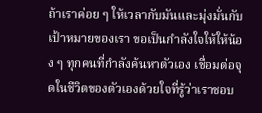ถ้าเราค่อย ๆ ให้เวลากับมันและมุ่งมั่นกับเป้าหมายของเรา ขอเป็นกำลังใจให้ให้น้อง ๆ ทุกคนที่กำลังค้นหาตัวเอง เชื่อมต่อจุดในชีวิตของตัวเองด้วยใจที่รู้ว่าเราชอบ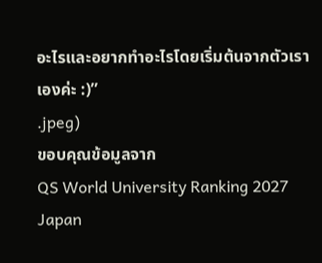อะไรและอยากทำอะไรโดยเริ่มต้นจากตัวเราเองค่ะ :)”
.jpeg)
ขอบคุณข้อมูลจาก
QS World University Ranking 2027 Japan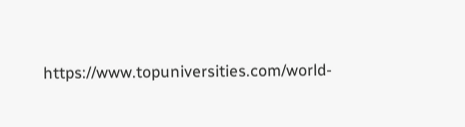https://www.topuniversities.com/world-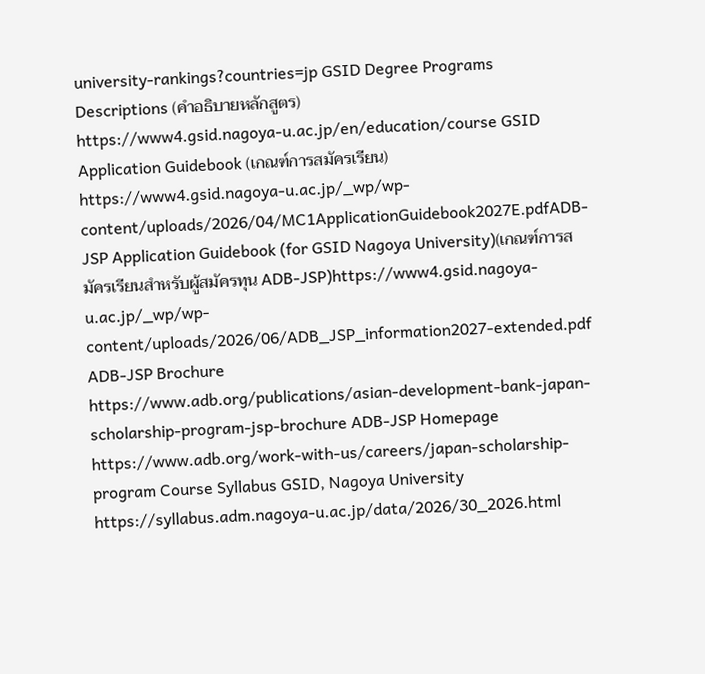university-rankings?countries=jp GSID Degree Programs Descriptions (คำอธิบายหลักสูตร)
https://www4.gsid.nagoya-u.ac.jp/en/education/course GSID Application Guidebook (เกณฑ์การสมัครเรียน)
https://www4.gsid.nagoya-u.ac.jp/_wp/wp-content/uploads/2026/04/MC1ApplicationGuidebook2027E.pdfADB-JSP Application Guidebook (for GSID Nagoya University)(เกณฑ์การสมัครเรียนสำหรับผู้สมัครทุน ADB-JSP)https://www4.gsid.nagoya-u.ac.jp/_wp/wp-content/uploads/2026/06/ADB_JSP_information2027-extended.pdf ADB-JSP Brochure
https://www.adb.org/publications/asian-development-bank-japan-scholarship-program-jsp-brochure ADB-JSP Homepage
https://www.adb.org/work-with-us/careers/japan-scholarship-program Course Syllabus GSID, Nagoya University
https://syllabus.adm.nagoya-u.ac.jp/data/2026/30_2026.html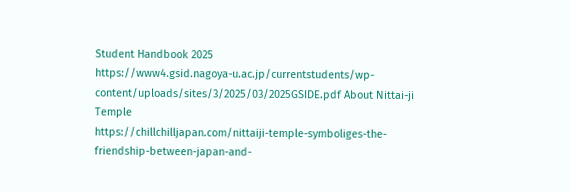Student Handbook 2025
https://www4.gsid.nagoya-u.ac.jp/currentstudents/wp-content/uploads/sites/3/2025/03/2025GSIDE.pdf About Nittai-ji Temple
https://chillchilljapan.com/nittaiji-temple-symboliges-the-friendship-between-japan-and-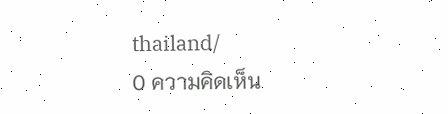thailand/
0 ความคิดเห็น